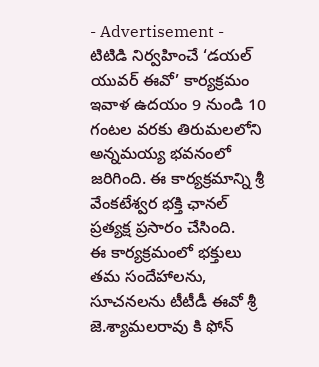- Advertisement -
టిటిడి నిర్వహించే ‘డయల్ యువర్ ఈవో’ కార్యక్రమం ఇవాళ ఉదయం 9 నుండి 10 గంటల వరకు తిరుమలలోని అన్నమయ్య భవనంలో జరిగింది. ఈ కార్యక్రమాన్ని శ్రీ వేంకటేశ్వర భక్తి ఛానల్ ప్రత్యక్ష ప్రసారం చేసింది.
ఈ కార్యక్రమంలో భక్తులు తమ సందేహాలను, సూచనలను టీటీడీ ఈవో శ్రీ జె.శ్యామలరావు కి ఫోన్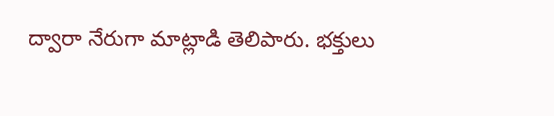ద్వారా నేరుగా మాట్లాడి తెలిపారు. భక్తులు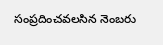సంప్రదించవలసిన నెంబరు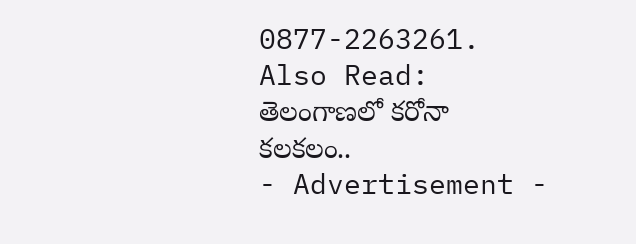0877-2263261.
Also Read: తెలంగాణలో కరోనా కలకలం..
- Advertisement -